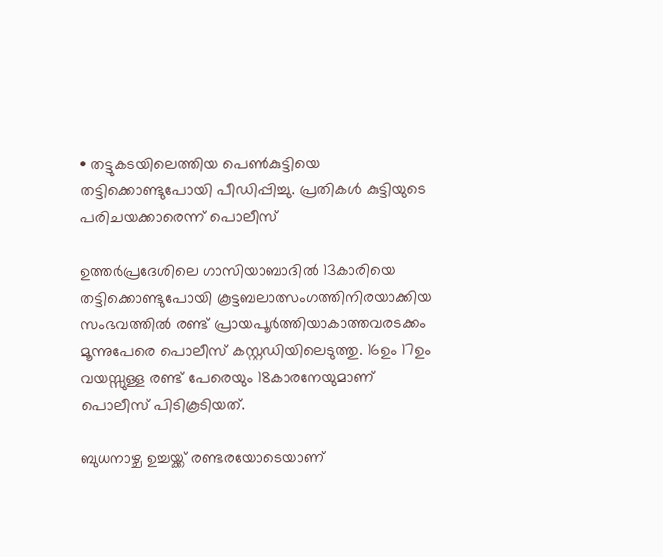• തട്ടുകടയിലെത്തിയ പെണ്‍കുട്ടിയെ തട്ടിക്കൊണ്ടുപോയി പീഡിപ്പിച്ചു. പ്രതികള്‍ കുട്ടിയുടെ പരിചയക്കാരെന്ന് പൊലീസ്

ഉത്തർപ്രദേശിലെ ഗാസിയാബാദിൽ 13കാരിയെ തട്ടിക്കൊണ്ടുപോയി കൂട്ടബലാത്സംഗത്തിനിരയാക്കിയ സംഭവത്തിൽ രണ്ട് പ്രായപൂർത്തിയാകാത്തവരടക്കം മൂന്നുപേരെ പൊലീസ് കസ്റ്റഡിയിലെടുത്തു. 16ഉം 17ഉം വയസ്സുള്ള രണ്ട് പേരെയും 18കാരനേയുമാണ് പൊലീസ് പിടികൂടിയത്.

ബുധനാഴ്ച ഉച്ചയ്ക്ക് രണ്ടരയോടെയാണ്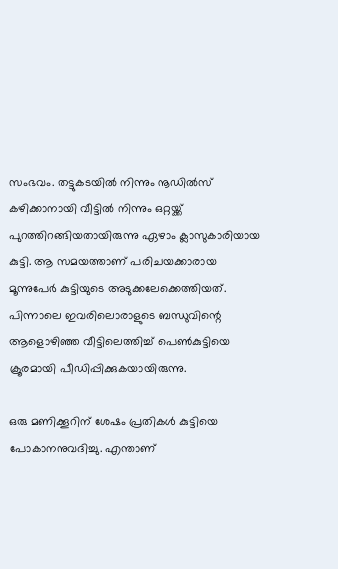സംഭവം. തട്ടുകടയിൽ നിന്നും നൂഡില്‍സ് കഴിക്കാനായി വീട്ടിൽ നിന്നും ഒറ്റയ്ക്ക് പുറത്തിറങ്ങിയതായിരുന്നു ഏഴാം ക്ലാസുകാരിയായ കുട്ടി. ആ സമയത്താണ് പരിചയക്കാരായ മൂന്നുപേര്‍ കുട്ടിയുടെ അടുക്കലേക്കെത്തിയത്. പിന്നാലെ ഇവരിലൊരാളുടെ ബന്ധുവിന്റെ ആളൊഴിഞ്ഞ വീട്ടിലെത്തിച്ച് പെൺകുട്ടിയെ ക്രൂരമായി പീഡിപ്പിക്കുകയായിരുന്നു.

ഒരു മണിക്കൂറിന് ശേഷം പ്രതികള്‍ കുട്ടിയെ പോകാനനുവദിച്ചു. എന്താണ്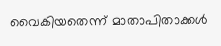വൈകിയതെന്ന് മാതാപിതാക്കള്‍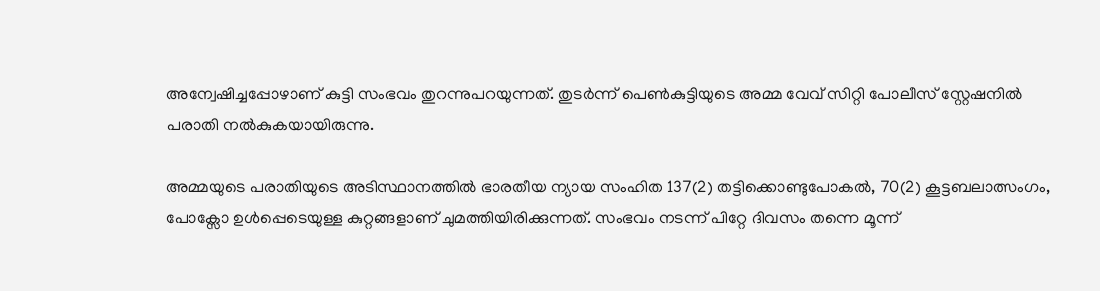അന്വേഷിച്ചപ്പോഴാണ് കുട്ടി സംഭവം തുറന്നുപറയുന്നത്. തുടർന്ന് പെൺകുട്ടിയുടെ അമ്മ വേവ് സിറ്റി പോലീസ് സ്റ്റേഷനിൽ പരാതി നൽകുകയായിരുന്നു.

അമ്മയുടെ പരാതിയുടെ അടിസ്ഥാനത്തിൽ ഭാരതീയ ന്യായ സംഹിത 137(2) തട്ടിക്കൊണ്ടുപോകൽ, 70(2) കൂട്ടബലാത്സംഗം, പോക്സോ ഉള്‍പ്പെടെയുള്ള കുറ്റങ്ങളാണ് ചുമത്തിയിരിക്കുന്നത്. സംഭവം നടന്ന് പിറ്റേ ദിവസം തന്നെ മൂന്ന്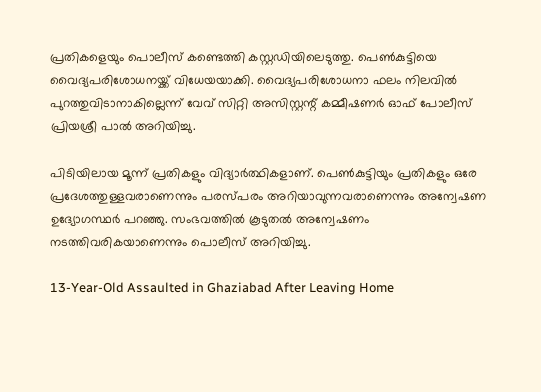പ്രതികളെയും പൊലീസ് കണ്ടെത്തി കസ്റ്റഡിയിലെടുത്തു. പെൺകുട്ടിയെ വൈദ്യപരിശോധനയ്ക്ക് വിധേയയാക്കി. വൈദ്യപരിശോധനാ ഫലം നിലവിൽ പുറത്തുവിടാനാകില്ലെന്ന് വേവ് സിറ്റി അസിസ്റ്റന്റ് കമ്മീഷണർ ഓഫ് പോലീസ് പ്രിയശ്രീ പാൽ അറിയിച്ചു.

പിടിയിലായ മൂന്ന് പ്രതികളും വിദ്യാർത്ഥികളാണ്. പെൺകുട്ടിയും പ്രതികളും ഒരേ പ്രദേശത്തുള്ളവരാണെന്നും പരസ്പരം അറിയാവുന്നവരാണെന്നും അന്വേഷണ ഉദ്യോഗസ്ഥർ പറഞ്ഞു. സംഭവത്തിൽ കൂടുതൽ അന്വേഷണം നടത്തിവരികയാണെന്നും പൊലീസ് അറിയിച്ചു.

13-Year-Old Assaulted in Ghaziabad After Leaving Home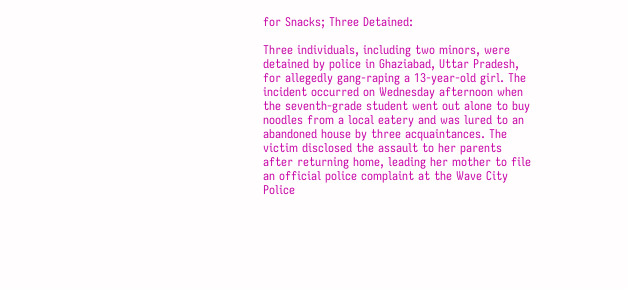for Snacks; Three Detained:

Three individuals, including two minors, were detained by police in Ghaziabad, Uttar Pradesh, for allegedly gang-raping a 13-year-old girl. The incident occurred on Wednesday afternoon when the seventh-grade student went out alone to buy noodles from a local eatery and was lured to an abandoned house by three acquaintances. The victim disclosed the assault to her parents after returning home, leading her mother to file an official police complaint at the Wave City Police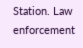Station. Law enforcement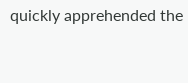quickly apprehended the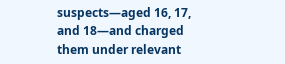suspects—aged 16, 17, and 18—and charged them under relevant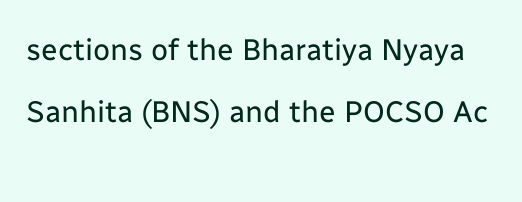sections of the Bharatiya Nyaya Sanhita (BNS) and the POCSO Ac